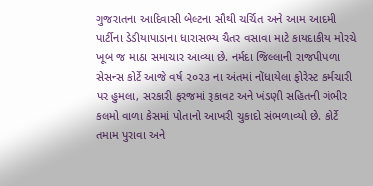ગુજરાતના આદિવાસી બેલ્ટના સૌથી ચર્ચિત અને આમ આદમી પાર્ટીના ડેડીયાપાડાના ધારાસભ્ય ચૈતર વસાવા માટે કાયદાકીય મોરચે ખૂબ જ માઠા સમાચાર આવ્યા છે. નર્મદા જિલ્લાની રાજપીપળા સેસન્સ કોર્ટે આજે વર્ષ ૨૦૨૩ ના અંતમાં નોંધાયેલા ફોરેસ્ટ કર્મચારી પર હુમલા, સરકારી ફરજમાં રૂકાવટ અને ખંડણી સહિતની ગંભીર કલમો વાળા કેસમાં પોતાનો આખરી ચુકાદો સંભળાવ્યો છે. કોર્ટે તમામ પુરાવા અને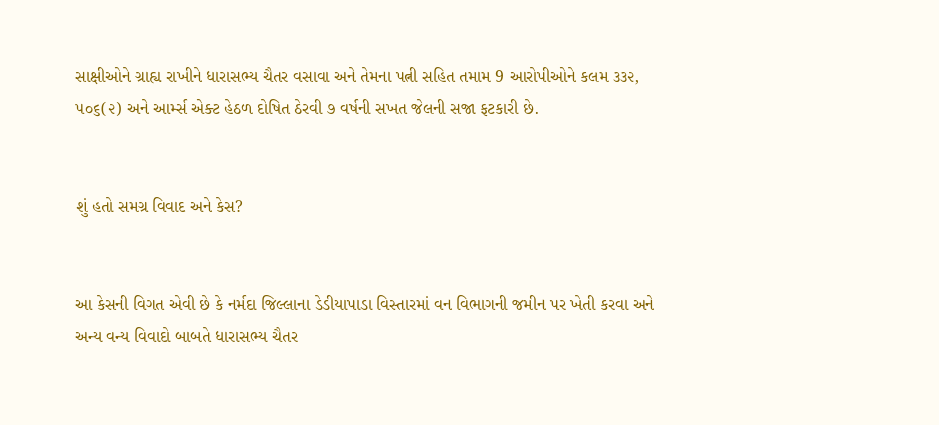સાક્ષીઓને ગ્રાહ્ય રાખીને ધારાસભ્ય ચૈતર વસાવા અને તેમના પત્ની સહિત તમામ 9 આરોપીઓને કલમ ૩૩૨, ૫૦૬(૨) અને આર્મ્સ એક્ટ હેઠળ દોષિત ઠેરવી ૭ વર્ષની સખત જેલની સજા ફટકારી છે.


શું હતો સમગ્ર વિવાદ અને કેસ?


આ કેસની વિગત એવી છે કે નર્મદા જિલ્લાના ડેડીયાપાડા વિસ્તારમાં વન વિભાગની જમીન પર ખેતી કરવા અને અન્ય વન્ય વિવાદો બાબતે ધારાસભ્ય ચૈતર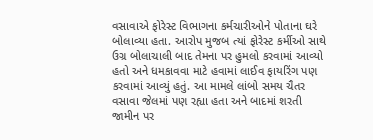વસાવાએ ફોરેસ્ટ વિભાગના કર્મચારીઓને પોતાના ઘરે બોલાવ્યા હતા. આરોપ મુજબ ત્યાં ફોરેસ્ટ કર્મીઓ સાથે ઉગ્ર બોલાચાલી બાદ તેમના પર હુમલો કરવામાં આવ્યો હતો અને ધમકાવવા માટે હવામાં લાઈવ ફાયરિંગ પણ કરવામાં આવ્યું હતું. આ મામલે લાંબો સમય ચૈતર વસાવા જેલમાં પણ રહ્યા હતા અને બાદમાં શરતી જામીન પર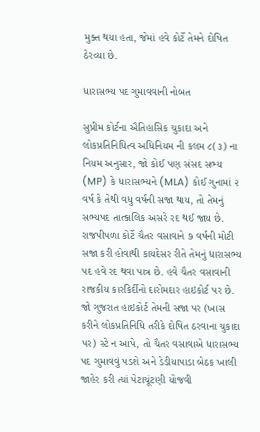મુક્ત થયા હતા, જેમાં હવે કોર્ટે તેમને દોષિત ઠેરવ્યા છે.

ધારાસભ્ય પદ ગુમાવવાની નોબત

સુપ્રીમ કોર્ટના ઐતિહાસિક ચુકાદા અને લોકપ્રતિનિધિત્વ અધિનિયમ ની કલમ ૮(૩) ના નિયમ અનુસાર, જો કોઈ પણ સંસદ સભ્ય (MP) કે ધારાસભ્યને (MLA) કોઈ ગુનામાં ૨ વર્ષ કે તેથી વધુ વર્ષની સજા થાય, તો તેમનું સભ્યપદ તાત્કાલિક અસરે રદ થઈ જાય છે. રાજપીપળા કોર્ટે ચૈતર વસાવાને ૭ વર્ષની મોટી સજા કરી હોવાથી કાયદેસર રીતે તેમનું ધારાસભ્ય પદ હવે રદ થવા પાત્ર છે. હવે ચૈતર વસાવાની રાજકીય કારકિર્દીનો દારોમદાર હાઇકોર્ટ પર છે. જો ગુજરાત હાઇકોર્ટ તેમની સજા પર (ખાસ કરીને લોકપ્રતિનિધિ તરીકે દોષિત ઠરવાના ચુકાદા પર) સ્ટે ન આપે, તો ચૈતર વસાવાએ ધારાસભ્ય પદ ગુમાવવું પડશે અને ડેડીયાપાડા બેઠક ખાલી જાહેર કરી ત્યાં પેટાચૂંટણી યોજવી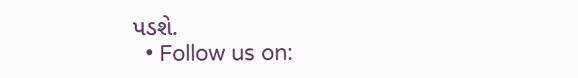પડશે.
  • Follow us on: